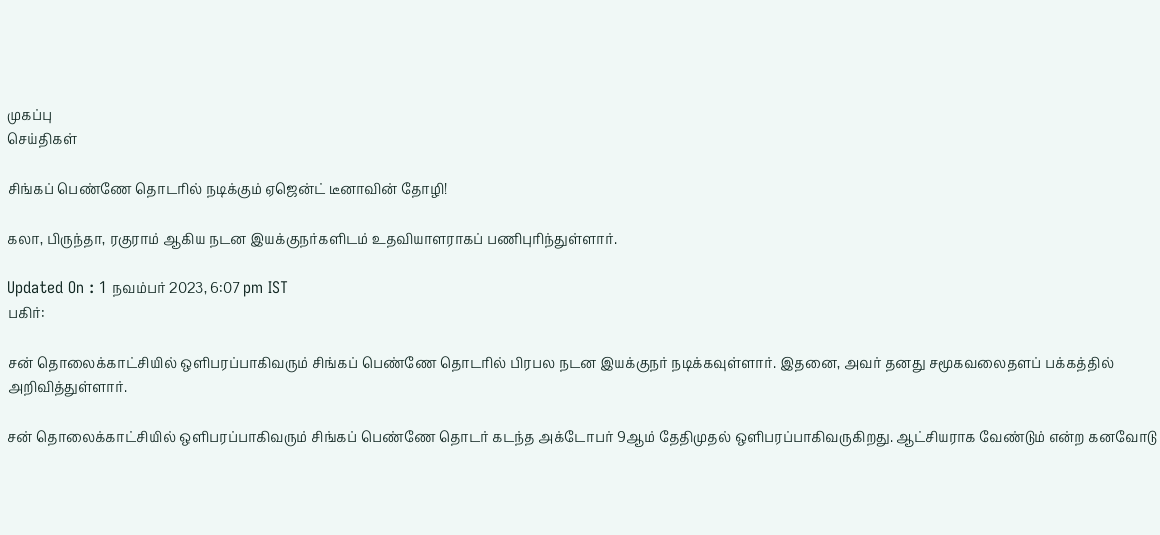முகப்பு
செய்திகள்

சிங்கப் பெண்ணே தொடரில் நடிக்கும் ஏஜென்ட் டீனாவின் தோழி!

கலா, பிருந்தா, ரகுராம் ஆகிய நடன இயக்குநர்களிடம் உதவியாளராகப் பணிபுரிந்துள்ளார்.

Updated On : 1 நவம்பர் 2023, 6:07 pm IST
பகிர்:

சன் தொலைக்காட்சியில் ஒளிபரப்பாகிவரும் சிங்கப் பெண்ணே தொடரில் பிரபல நடன இயக்குநர் நடிக்கவுள்ளார். இதனை, அவர் தனது சமூகவலைதளப் பக்கத்தில் அறிவித்துள்ளார்.

சன் தொலைக்காட்சியில் ஒளிபரப்பாகிவரும் சிங்கப் பெண்ணே தொடர் கடந்த அக்டோபர் 9ஆம் தேதிமுதல் ஒளிபரப்பாகிவருகிறது. ஆட்சியராக வேண்டும் என்ற கனவோடு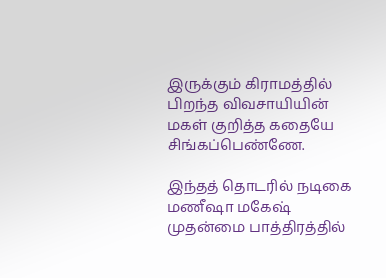இருக்கும் கிராமத்தில் பிறந்த விவசாயியின் மகள் குறித்த கதையே சிங்கப்பெண்ணே.

இந்தத் தொடரில் நடிகை மணீஷா மகேஷ் முதன்மை பாத்திரத்தில்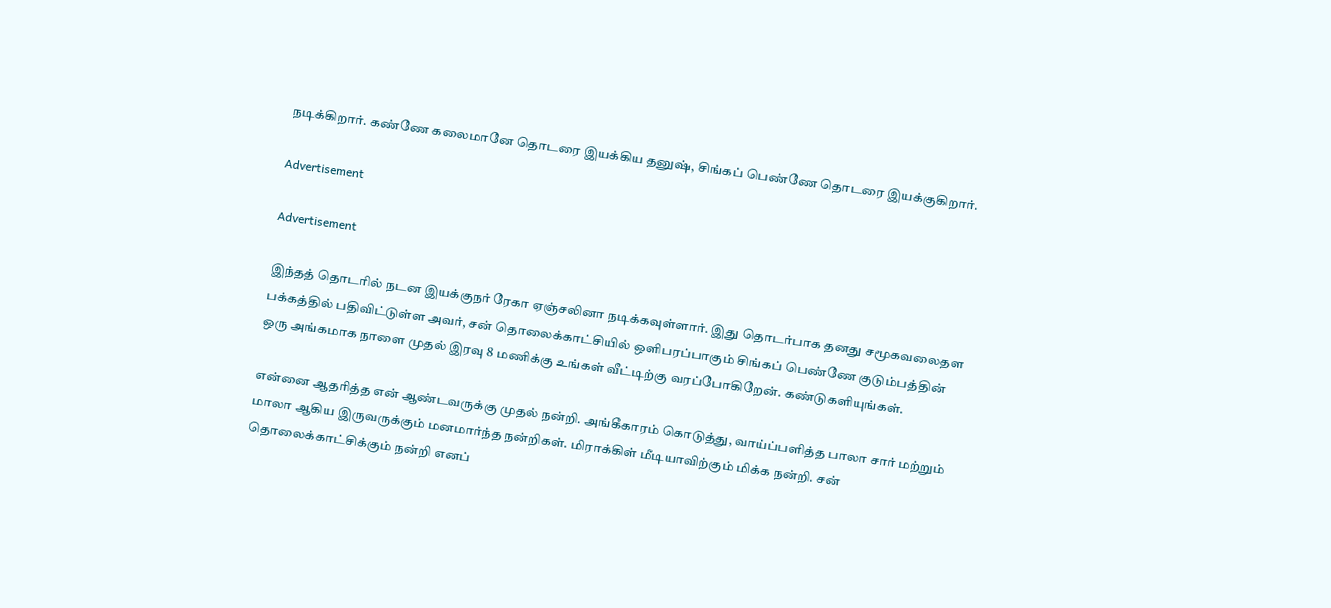நடிக்கிறார். கண்ணே கலைமானே தொடரை இயக்கிய தனுஷ், சிங்கப் பெண்ணே தொடரை இயக்குகிறார்.

Advertisement

Advertisement

இந்தத் தொடரில் நடன இயக்குநர் ரேகா ஏஞ்சலினா நடிக்கவுள்ளார். இது தொடர்பாக தனது சமூகவலைதள பக்கத்தில் பதிவிட்டுள்ள அவர், சன் தொலைக்காட்சியில் ஒளிபரப்பாகும் சிங்கப் பெண்ணே குடும்பத்தின் ஒரு அங்கமாக நாளை முதல் இரவு 8 மணிக்கு உங்கள் வீட்டிற்கு வரப்போகிறேன். கண்டுகளியுங்கள்.

என்னை ஆதரித்த என் ஆண்டவருக்கு முதல் நன்றி. அங்கீகாரம் கொடுத்து, வாய்ப்பளித்த பாலா சார் மற்றும் மாலா ஆகிய இருவருக்கும் மனமார்ந்த நன்றிகள். மிராக்கிள் மீடியாவிற்கும் மிக்க நன்றி. சன் தொலைக்காட்சிக்கும் நன்றி எனப்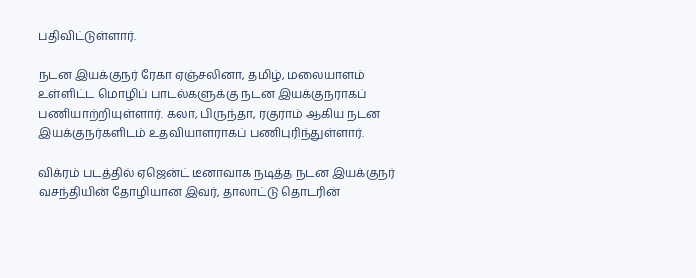பதிவிட்டுள்ளார்.

நடன இயக்குநர் ரேகா ஏஞ்சலினா, தமிழ், மலையாளம் உள்ளிட்ட மொழிப் பாடல்களுக்கு நடன இயக்குநராகப் பணியாற்றியுள்ளார். கலா, பிருந்தா, ரகுராம் ஆகிய நடன இயக்குநர்களிடம் உதவியாளராகப் பணிபுரிந்துள்ளார்.

விக்ரம் படத்தில் ஏஜென்ட் டீனாவாக நடித்த நடன இயக்குநர் வசந்தியின் தோழியான இவர், தாலாட்டு தொடரின்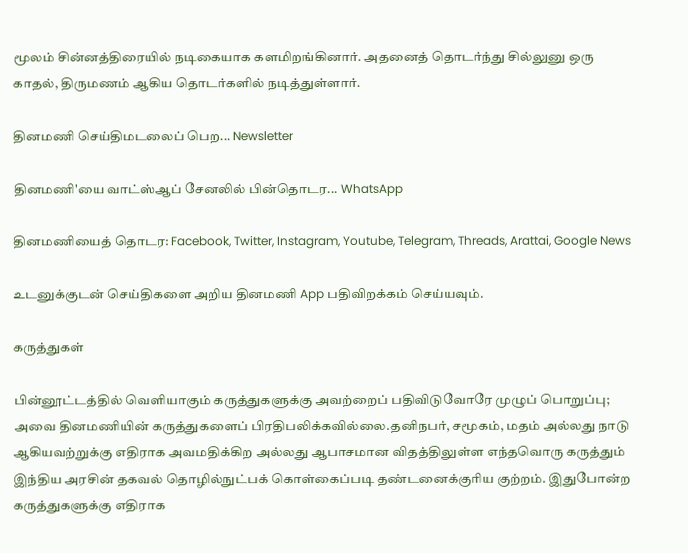மூலம் சின்னத்திரையில் நடிகையாக களமிறங்கினார். அதனைத் தொடர்ந்து சில்லுனு ஒரு காதல், திருமணம் ஆகிய தொடர்களில் நடித்துள்ளார்.

தினமணி செய்திமடலைப் பெற... Newsletter

தினமணி'யை வாட்ஸ்ஆப் சேனலில் பின்தொடர... WhatsApp

தினமணியைத் தொடர: Facebook, Twitter, Instagram, Youtube, Telegram, Threads, Arattai, Google News

உடனுக்குடன் செய்திகளை அறிய தினமணி App பதிவிறக்கம் செய்யவும்.

கருத்துகள்

பின்னூட்டத்தில் வெளியாகும் கருத்துகளுக்கு அவற்றைப் பதிவிடுவோரே முழுப் பொறுப்பு; அவை தினமணியின் கருத்துகளைப் பிரதிபலிக்கவில்லை.தனிநபர், சமூகம், மதம் அல்லது நாடு ஆகியவற்றுக்கு எதிராக அவமதிக்கிற அல்லது ஆபாசமான விதத்திலுள்ள எந்தவொரு கருத்தும் இந்திய அரசின் தகவல் தொழில்நுட்பக் கொள்கைப்படி தண்டனைக்குரிய குற்றம். இதுபோன்ற கருத்துகளுக்கு எதிராக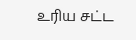உரிய சட்ட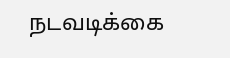நடவடிக்கை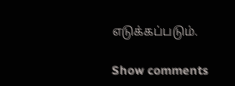எடுக்கப்படும்.

Show comments